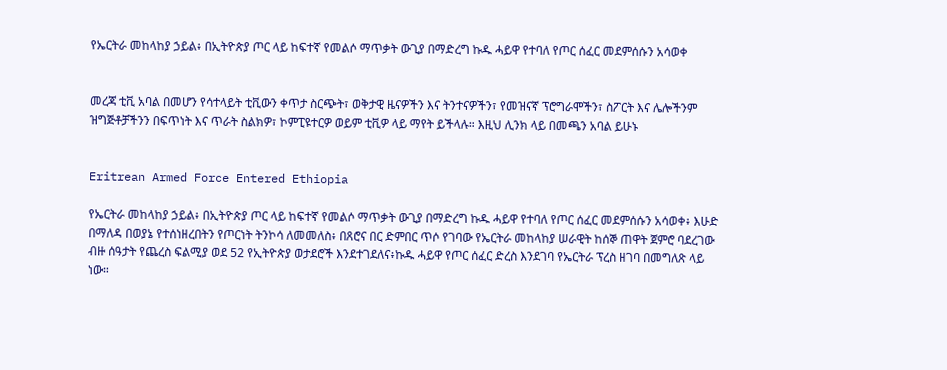የኤርትራ መከላከያ ኃይል፥ በኢትዮጵያ ጦር ላይ ከፍተኛ የመልሶ ማጥቃት ውጊያ በማድረግ ኩዱ ሓይዋ የተባለ የጦር ሰፈር መደምሰሱን አሳወቀ


መረጃ ቲቪ አባል በመሆን የሳተላይት ቲቪውን ቀጥታ ስርጭት፣ ወቅታዊ ዜናዎችን እና ትንተናዎችን፣ የመዝናኛ ፕሮግራሞችን፣ ስፖርት እና ሌሎችንም ዝግጅቶቻችንን በፍጥነት እና ጥራት ስልክዎ፣ ኮምፒዩተርዎ ወይም ቲቪዎ ላይ ማየት ይችላሉ። እዚህ ሊንክ ላይ በመጫን አባል ይሁኑ


Eritrean Armed Force Entered Ethiopia

የኤርትራ መከላከያ ኃይል፥ በኢትዮጵያ ጦር ላይ ከፍተኛ የመልሶ ማጥቃት ውጊያ በማድረግ ኩዱ ሓይዋ የተባለ የጦር ሰፈር መደምሰሱን አሳወቀ፥ እሁድ በማለዳ በወያኔ የተሰነዘረበትን የጦርነት ትንኮሳ ለመመለስ፥ በጸሮና በር ድምበር ጥሶ የገባው የኤርትራ መከላከያ ሠራዊት ከሰኞ ጠዋት ጀምሮ ባደረገው ብዙ ሰዓታት የጨረስ ፍልሚያ ወደ 52 የኢትዮጵያ ወታደሮች እንደተገደለና፥ኩዱ ሓይዋ የጦር ሰፈር ድረስ እንደገባ የኤርትራ ፕረስ ዘገባ በመግለጽ ላይ ነው።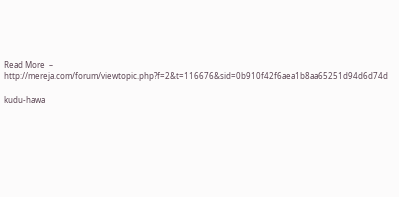Read More  – http://mereja.com/forum/viewtopic.php?f=2&t=116676&sid=0b910f42f6aea1b8aa65251d94d6d74d

kudu-hawa